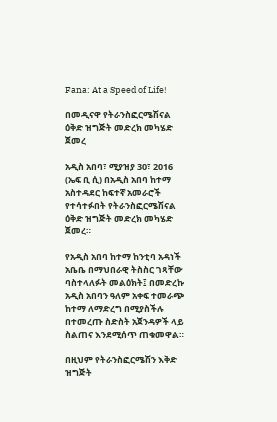Fana: At a Speed of Life!

በመዲናዋ የትራንስፎርሜሽናል ዕቅድ ዝግጅት መድረክ መካሄድ ጀመረ

አዲስ አበባ፣ ሚያዝያ 30፣ 2016 (ኤፍ ቢ ሲ) በአዲስ አበባ ከተማ አስተዳደር ከፍተኛ አመራሮች የተሳተፉበት የትራንስፎርሜሽናል ዕቅድ ዝግጅት መድረክ መካሄድ ጀመረ።

የአዲስ አበባ ከተማ ከንቲባ አዳነች አቤቤ በማህበራዊ ትስስር ገጻቸው ባስተላለፉት መልዕክት፤ በመድረኩ አዲስ አበባን ዓለም አቀፍ ተመራጭ ከተማ ለማድረግ በሚያስችሉ በተመረጡ ስድስት አጀንዳዎች ላይ ስልጠና እንደሚሰጥ ጠቁመዋል።

በዚህም የትራንስፎርሜሽን እቅድ ዝግጅት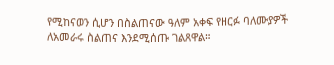የሚከናወን ሲሆን በስልጠናው ዓለም አቀፍ የዘርፉ ባለሙያዎች ለአመራሩ ስልጠና እንደሚሰጡ ገልጸዋል።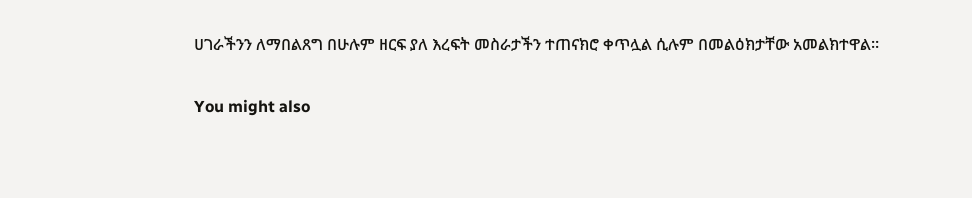ሀገራችንን ለማበልጸግ በሁሉም ዘርፍ ያለ እረፍት መስራታችን ተጠናክሮ ቀጥሏል ሲሉም በመልዕክታቸው አመልክተዋል።

You might also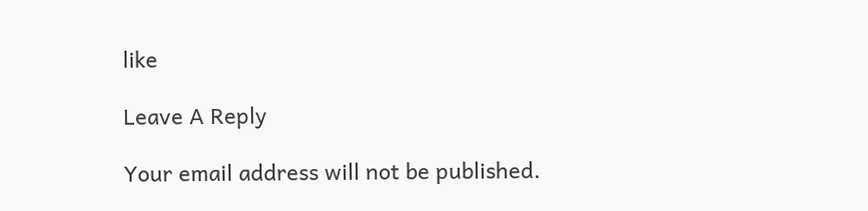like

Leave A Reply

Your email address will not be published.